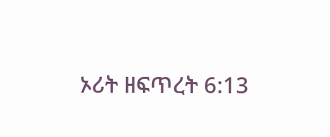ኦሪት ዘፍጥረት 6:13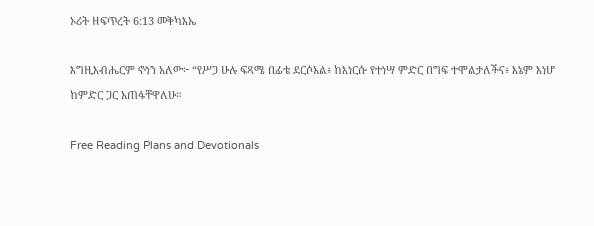ኦሪት ዘፍጥረት 6:13 መቅካእኤ

እግዚእብሔርም ኖኅን አለው፦ “የሥጋ ሁሉ ፍጻሜ በፊቴ ደርሶአል፥ ከእነርሱ የተነሣ ምድር በግፍ ተሞልታለችና፥ እኔም እነሆ ከምድር ጋር አጠፋቸዋለሁ።

Free Reading Plans and Devotionals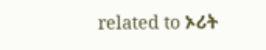related to ኦሪት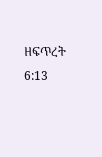ዘፍጥረት 6:13